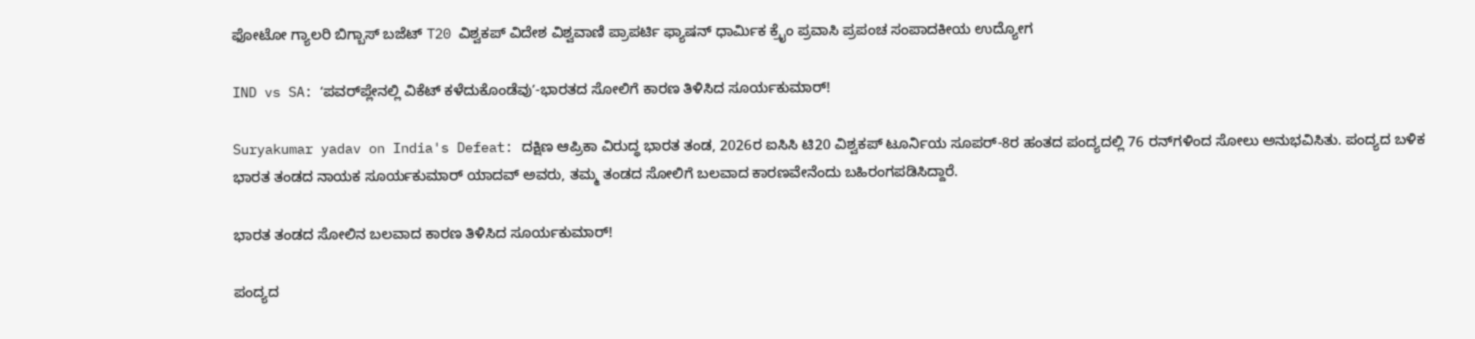ಫೋಟೋ ಗ್ಯಾಲರಿ ಬಿಗ್ಬಾಸ್ ಬಜೆಟ್ T20 ವಿಶ್ವಕಪ್ ವಿದೇಶ ವಿಶ್ವವಾಣಿ ಪ್ರಾಪರ್ಟಿ ಫ್ಯಾಷನ್ ಧಾರ್ಮಿಕ ಕ್ರೈಂ ಪ್ರವಾಸಿ ಪ್ರಪಂಚ ಸಂಪಾದಕೀಯ ಉದ್ಯೋಗ

IND vs SA: ʻಪವರ್‌ಪ್ಲೇನಲ್ಲಿ ವಿಕೆಟ್‌ ಕಳೆದುಕೊಂಡೆವುʼ-ಭಾರತದ ಸೋಲಿಗೆ ಕಾರಣ ತಿಳಿಸಿದ ಸೂರ್ಯಕುಮಾರ್‌!

Suryakumar yadav on India's Defeat: ದಕ್ಷಿಣ ಆಪ್ರಿಕಾ ವಿರುದ್ಧ ಭಾರತ ತಂಡ, 2026ರ ಐಸಿಸಿ ಟಿ20 ವಿಶ್ವಕಪ್‌ ಟೂರ್ನಿಯ ಸೂಪರ್‌-8ರ ಹಂತದ ಪಂದ್ಯದಲ್ಲಿ 76 ರನ್‌ಗಳಿಂದ ಸೋಲು ಅನುಭವಿಸಿತು. ಪಂದ್ಯದ ಬಳಿಕ ಭಾರತ ತಂಡದ ನಾಯಕ ಸೂರ್ಯಕುಮಾರ್‌ ಯಾದವ್‌ ಅವರು, ತಮ್ಮ ತಂಡದ ಸೋಲಿಗೆ ಬಲವಾದ ಕಾರಣವೇನೆಂದು ಬಹಿರಂಗಪಡಿಸಿದ್ದಾರೆ.

ಭಾರತ ತಂಡದ ಸೋಲಿನ ಬಲವಾದ ಕಾರಣ ತಿಳಿಸಿದ ಸೂರ್ಯಕುಮಾರ್‌!

ಪಂದ್ಯದ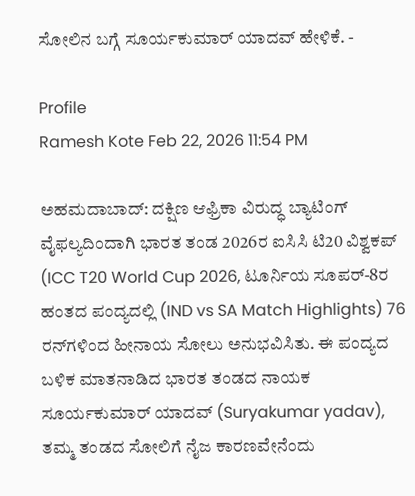ಸೋಲಿನ ಬಗ್ಗೆ ಸೂರ್ಯಕುಮಾರ್‌ ಯಾದವ್‌ ಹೇಳಿಕೆ. -

Profile
Ramesh Kote Feb 22, 2026 11:54 PM

ಅಹಮದಾಬಾದ್‌: ದಕ್ಷಿಣ ಆಫ್ರಿಕಾ ವಿರುದ್ಧ ಬ್ಯಾಟಿಂಗ್‌ ವೈಫಲ್ಯದಿಂದಾಗಿ ಭಾರತ ತಂಡ 2026ರ ಐಸಿಸಿ ಟಿ20 ವಿಶ್ವಕಪ್‌ (ICC T20 World Cup 2026, ಟೂರ್ನಿಯ ಸೂಪರ್‌-8ರ ಹಂತದ ಪಂದ್ಯದಲ್ಲಿ (IND vs SA Match Highlights) 76 ರನ್‌ಗಳಿಂದ ಹೀನಾಯ ಸೋಲು ಅನುಭವಿಸಿತು. ಈ ಪಂದ್ಯದ ಬಳಿಕ ಮಾತನಾಡಿದ ಭಾರತ ತಂಡದ ನಾಯಕ ಸೂರ್ಯಕುಮಾರ್‌ ಯಾದವ್‌ (Suryakumar yadav), ತಮ್ಮ ತಂಡದ ಸೋಲಿಗೆ ನೈಜ ಕಾರಣವೇನೆಂದು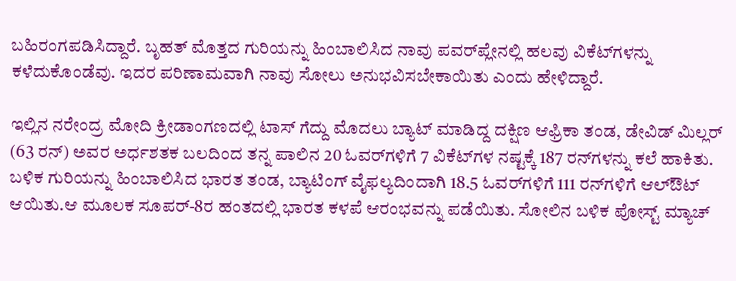ಬಹಿರಂಗಪಡಿಸಿದ್ದಾರೆ. ಬೃಹತ್‌ ಮೊತ್ತದ ಗುರಿಯನ್ನು ಹಿಂಬಾಲಿಸಿದ ನಾವು ಪವರ್‌ಪ್ಲೇನಲ್ಲಿ ಹಲವು ವಿಕೆಟ್‌ಗಳನ್ನು ಕಳೆದುಕೊಂಡೆವು. ಇದರ ಪರಿಣಾಮವಾಗಿ ನಾವು ಸೋಲು ಅನುಭವಿಸಬೇಕಾಯಿತು ಎಂದು ಹೇಳಿದ್ದಾರೆ.

ಇಲ್ಲಿನ ನರೇಂದ್ರ ಮೋದಿ ಕ್ರೀಡಾಂಗಣದಲ್ಲಿ ಟಾಸ್‌ ಗೆದ್ದು ಮೊದಲು ಬ್ಯಾಟ್‌ ಮಾಡಿದ್ದ ದಕ್ಷಿಣ ಆಫ್ರಿಕಾ ತಂಡ, ಡೇವಿಡ್‌ ಮಿಲ್ಲರ್‌ (63 ರನ್‌) ಅವರ ಅರ್ಧಶತಕ ಬಲದಿಂದ ತನ್ನ ಪಾಲಿನ 20 ಓವರ್‌ಗಳಿಗೆ 7 ವಿಕೆಟ್‌ಗಳ ನಷ್ಟಕ್ಕೆ 187 ರನ್‌ಗಳನ್ನು ಕಲೆ ಹಾಕಿತು. ಬಳಿಕ ಗುರಿಯನ್ನು ಹಿಂಬಾಲಿಸಿದ ಭಾರತ ತಂಡ, ಬ್ಯಾಟಿಂಗ್‌ ವೈಫಲ್ಯದಿಂದಾಗಿ 18.5 ಓವರ್‌ಗಳಿಗೆ 111 ರನ್‌ಗಳಿಗೆ ಆಲ್‌ಔಟ್‌ ಆಯಿತು.ಆ ಮೂಲಕ ಸೂಪರ್‌-8ರ ಹಂತದಲ್ಲಿ ಭಾರತ ಕಳಪೆ ಆರಂಭವನ್ನು ಪಡೆಯಿತು. ಸೋಲಿನ ಬಳಿಕ ಪೋಸ್ಟ್‌ ಮ್ಯಾಚ್‌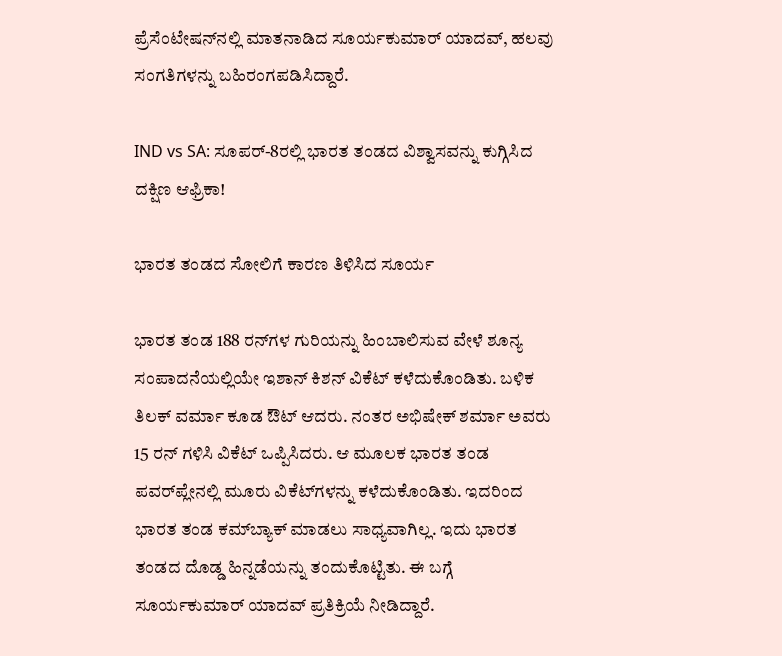ಪ್ರೆಸೆಂಟೇಷನ್‌ನಲ್ಲಿ ಮಾತನಾಡಿದ ಸೂರ್ಯಕುಮಾರ್‌ ಯಾದವ್‌, ಹಲವು ಸಂಗತಿಗಳನ್ನು ಬಹಿರಂಗಪಡಿಸಿದ್ದಾರೆ.

IND vs SA: ಸೂಪರ್‌-8ರಲ್ಲಿ ಭಾರತ ತಂಡದ ವಿಶ್ವಾಸವನ್ನು ಕುಗ್ಗಿಸಿದ ದಕ್ಷಿಣ ಆಫ್ರಿಕಾ!

ಭಾರತ ತಂಡದ ಸೋಲಿಗೆ ಕಾರಣ ತಿಳಿಸಿದ ಸೂರ್ಯ

ಭಾರತ ತಂಡ 188 ರನ್‌ಗಳ ಗುರಿಯನ್ನು ಹಿಂಬಾಲಿಸುವ ವೇಳೆ ಶೂನ್ಯ ಸಂಪಾದನೆಯಲ್ಲಿಯೇ ಇಶಾನ್‌ ಕಿಶನ್‌ ವಿಕೆಟ್‌ ಕಳೆದುಕೊಂಡಿತು. ಬಳಿಕ ತಿಲಕ್‌ ವರ್ಮಾ ಕೂಡ ಔಟ್‌ ಆದರು. ನಂತರ ಅಭಿಷೇಕ್‌ ಶರ್ಮಾ ಅವರು 15 ರನ್‌ ಗಳಿಸಿ ವಿಕೆಟ್ ಒಪ್ಪಿಸಿದರು. ಆ ಮೂಲಕ ಭಾರತ ತಂಡ ಪವರ್‌ಪ್ಲೇನಲ್ಲಿ ಮೂರು ವಿಕೆಟ್‌ಗಳನ್ನು ಕಳೆದುಕೊಂಡಿತು. ಇದರಿಂದ ಭಾರತ ತಂಡ ಕಮ್‌ಬ್ಯಾಕ್‌ ಮಾಡಲು ಸಾಧ್ಯವಾಗಿಲ್ಲ. ಇದು ಭಾರತ ತಂಡದ ದೊಡ್ಡ ಹಿನ್ನಡೆಯನ್ನು ತಂದುಕೊಟ್ಟಿತು. ಈ ಬಗ್ಗೆ ಸೂರ್ಯಕುಮಾರ್‌ ಯಾದವ್‌ ಪ್ರತಿಕ್ರಿಯೆ ನೀಡಿದ್ದಾರೆ.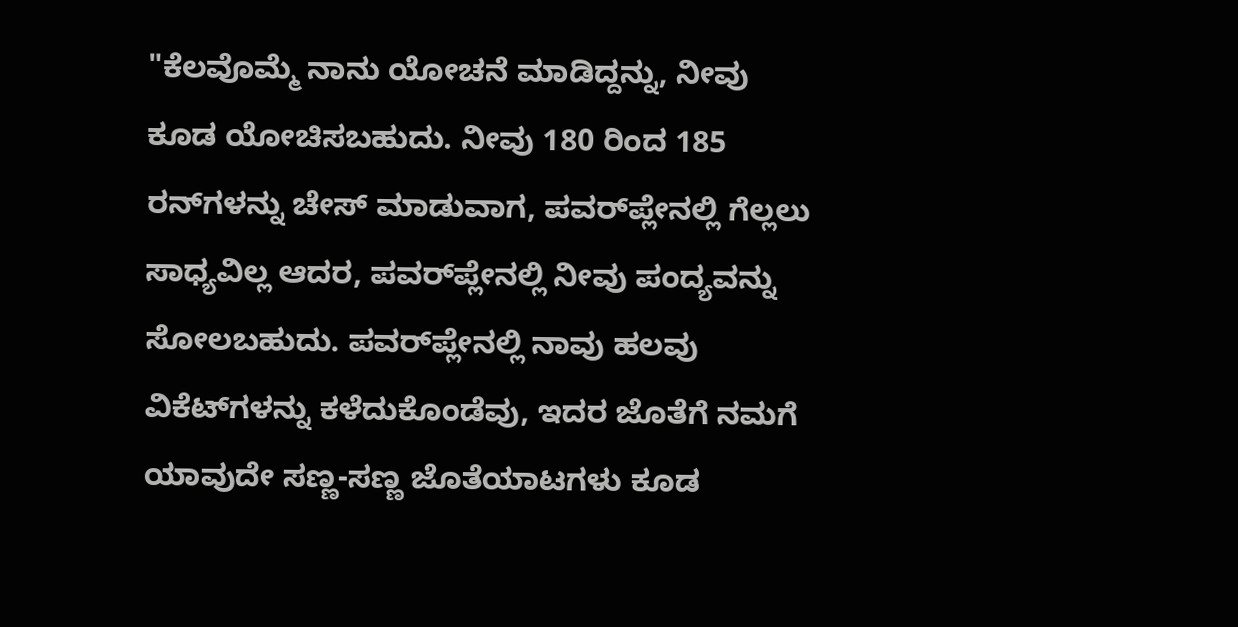"ಕೆಲವೊಮ್ಮೆ ನಾನು ಯೋಚನೆ ಮಾಡಿದ್ದನ್ನು, ನೀವು ಕೂಡ ಯೋಚಿಸಬಹುದು. ನೀವು 180 ರಿಂದ 185 ರನ್‌ಗಳನ್ನು ಚೇಸ್‌ ಮಾಡುವಾಗ, ಪವರ್‌ಪ್ಲೇನಲ್ಲಿ ಗೆಲ್ಲಲು ಸಾಧ್ಯವಿಲ್ಲ ಆದರ, ಪವರ್‌ಪ್ಲೇನಲ್ಲಿ ನೀವು ಪಂದ್ಯವನ್ನು ಸೋಲಬಹುದು. ಪವರ್‌ಪ್ಲೇನಲ್ಲಿ ನಾವು ಹಲವು ವಿಕೆಟ್‌ಗಳನ್ನು ಕಳೆದುಕೊಂಡೆವು, ಇದರ ಜೊತೆಗೆ ನಮಗೆ ಯಾವುದೇ ಸಣ್ಣ-ಸಣ್ಣ ಜೊತೆಯಾಟಗಳು ಕೂಡ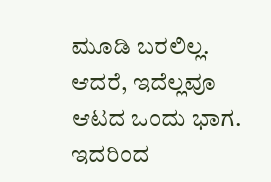ಮೂಡಿ ಬರಲಿಲ್ಲ. ಆದರೆ, ಇದೆಲ್ಲವೂ ಆಟದ ಒಂದು ಭಾಗ. ಇದರಿಂದ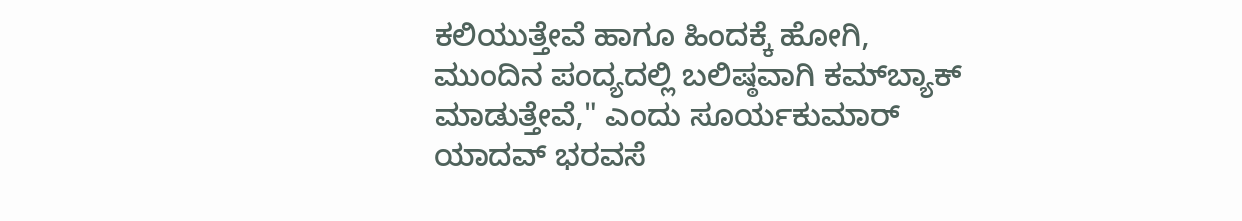ಕಲಿಯುತ್ತೇವೆ ಹಾಗೂ ಹಿಂದಕ್ಕೆ ಹೋಗಿ, ಮುಂದಿನ ಪಂದ್ಯದಲ್ಲಿ ಬಲಿಷ್ಠವಾಗಿ ಕಮ್‌ಬ್ಯಾಕ್‌ ಮಾಡುತ್ತೇವೆ," ಎಂದು ಸೂರ್ಯಕುಮಾರ್‌ ಯಾದವ್‌ ಭರವಸೆ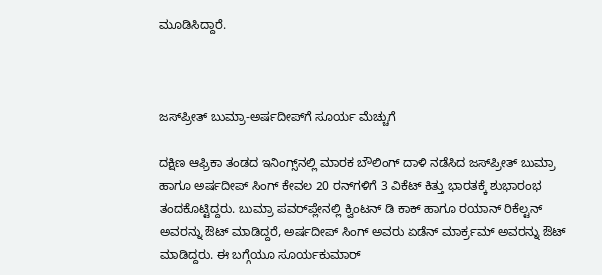ಮೂಡಿಸಿದ್ದಾರೆ.



ಜಸ್‌ಪ್ರೀತ್‌ ಬುಮ್ರಾ-ಅರ್ಷದೀಪ್‌ಗೆ ಸೂರ್ಯ ಮೆಚ್ಚುಗೆ

ದಕ್ಷಿಣ ಆಫ್ರಿಕಾ ತಂಡದ ಇನಿಂಗ್ಸ್‌ನಲ್ಲಿ ಮಾರಕ ಬೌಲಿಂಗ್‌ ದಾಳಿ ನಡೆಸಿದ ಜಸ್‌ಪ್ರೀತ್‌ ಬುಮ್ರಾ ಹಾಗೂ ಅರ್ಷದೀಪ್‌ ಸಿಂಗ್‌ ಕೇವಲ 20 ರನ್‌ಗಳಿಗೆ 3 ವಿಕೆಟ್‌ ಕಿತ್ತು ಭಾರತಕ್ಕೆ ಶುಭಾರಂಭ ತಂದಕೊಟ್ಟಿದ್ದರು. ಬುಮ್ರಾ ಪವರ್‌ಪ್ಲೇನಲ್ಲಿ ಕ್ವಿಂಟನ್‌ ಡಿ ಕಾಕ್‌ ಹಾಗೂ ರಯಾನ್‌ ರಿಕೆಲ್ಟನ್‌ ಅವರನ್ನು ಔಟ್‌ ಮಾಡಿದ್ದರೆ, ಅರ್ಷದೀಪ್‌ ಸಿಂಗ್‌ ಅವರು ಏಡೆನ್‌ ಮಾರ್ಕ್ರಮ್‌ ಅವರನ್ನು ಔಟ್‌ ಮಾಡಿದ್ದರು. ಈ ಬಗ್ಗೆಯೂ ಸೂರ್ಯಕುಮಾರ್‌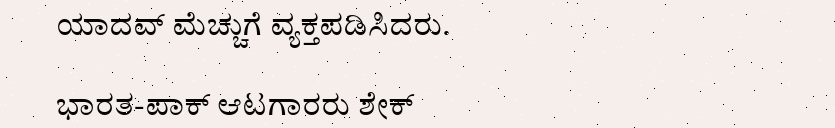ಯಾದವ್‌ ಮೆಚ್ಚುಗೆ ವ್ಯಕ್ತಪಡಿಸಿದರು.

ಭಾರತ-ಪಾಕ್‌ ಆಟಗಾರರು ಶೇಕ್‌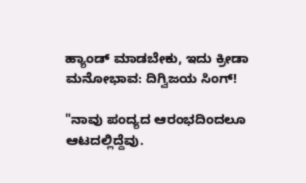ಹ್ಯಾಂಡ್‌ ಮಾಡಬೇಕು, ಇದು ಕ್ರೀಡಾ ಮನೋಭಾವ: ದಿಗ್ವಿಜಯ ಸಿಂಗ್‌!

"ನಾವು ಪಂದ್ಯದ ಆರಂಭದಿಂದಲೂ ಆಟದಲ್ಲಿದ್ದೆವು.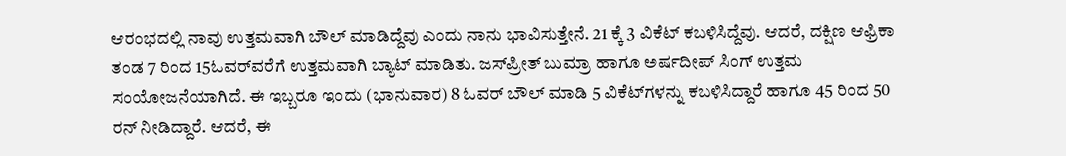ಆರಂಭದಲ್ಲಿ ನಾವು ಉತ್ತಮವಾಗಿ ಬೌಲ್‌ ಮಾಡಿದ್ದೆವು ಎಂದು ನಾನು ಭಾವಿಸುತ್ತೇನೆ. 21 ಕ್ಕೆ 3 ವಿಕೆಟ್‌ ಕಬಳಿಸಿದ್ದೆವು. ಆದರೆ, ದಕ್ಷಿಣ ಆಫ್ರಿಕಾ ತಂಡ 7 ರಿಂದ 15ಓವರ್‌ವರೆಗೆ ಉತ್ತಮವಾಗಿ ಬ್ಯಾಟ್‌ ಮಾಡಿತು. ಜಸ್‌ಪ್ರೀತ್‌ ಬುಮ್ರಾ ಹಾಗೂ ಅರ್ಷದೀಪ್‌ ಸಿಂಗ್‌ ಉತ್ತಮ ಸಂಯೋಜನೆಯಾಗಿದೆ. ಈ ಇಬ್ಬರೂ ಇಂದು (ಭಾನುವಾರ) 8 ಓವರ್‌ ಬೌಲ್‌ ಮಾಡಿ 5 ವಿಕೆಟ್‌ಗಳನ್ನು ಕಬಳಿಸಿದ್ದಾರೆ ಹಾಗೂ 45 ರಿಂದ 50 ರನ್‌ ನೀಡಿದ್ದಾರೆ. ಆದರೆ, ಈ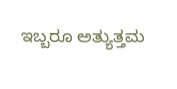ಇಬ್ಬರೂ ಅತ್ಯುತ್ತಮ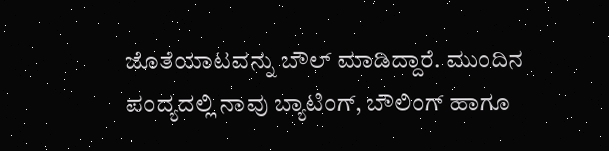ಜೊತೆಯಾಟವನ್ನು ಬೌಲ್‌ ಮಾಡಿದ್ದಾರೆ. ಮುಂದಿನ ಪಂದ್ಯದಲ್ಲಿ ನಾವು ಬ್ಯಾಟಿಂಗ್‌, ಬೌಲಿಂಗ್‌ ಹಾಗೂ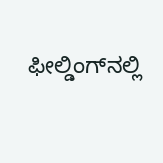ಫೀಲ್ಡಿಂಗ್‌ನಲ್ಲಿ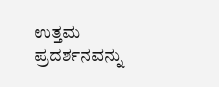ಉತ್ತಮ ಪ್ರದರ್ಶನವನ್ನು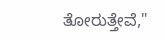ತೋರುತ್ತೇವೆ,"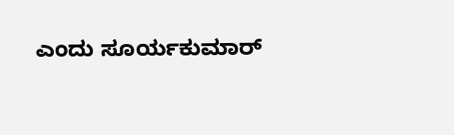ಎಂದು ಸೂರ್ಯಕುಮಾರ್‌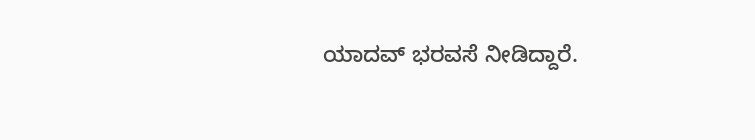ಯಾದವ್‌ ಭರವಸೆ ನೀಡಿದ್ದಾರೆ.